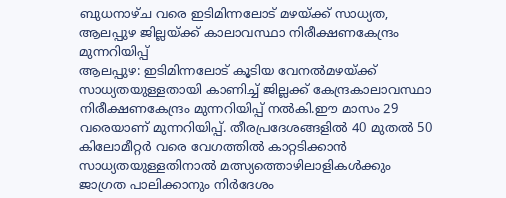ബുധനാഴ്ച വരെ ഇടിമിന്നലോട് മഴയ്ക്ക് സാധ്യത, ആലപ്പുഴ ജില്ലയ്ക്ക് കാലാവസ്ഥാ നിരീക്ഷണകേന്ദ്രം മുന്നറിയിപ്പ്
ആലപ്പുഴ: ഇടിമിന്നലോട് കൂടിയ വേനൽമഴയ്ക്ക് സാധ്യതയുള്ളതായി കാണിച്ച് ജില്ലക്ക് കേന്ദ്രകാലാവസ്ഥാ നിരീക്ഷണകേന്ദ്രം മുന്നറിയിപ്പ് നൽകി.ഈ മാസം 29 വരെയാണ് മുന്നറിയിപ്പ്. തീരപ്രദേശങ്ങളിൽ 40 മുതൽ 50 കിലോമീറ്റർ വരെ വേഗത്തിൽ കാറ്റടിക്കാൻ സാധ്യതയുള്ളതിനാൽ മത്സ്യത്തൊഴിലാളികൾക്കും ജാഗ്രത പാലിക്കാനും നിർദേശം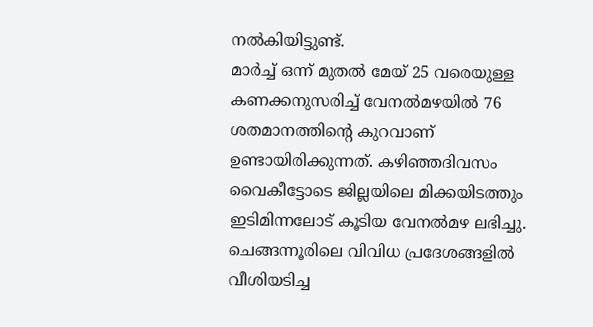നൽകിയിട്ടുണ്ട്.
മാർച്ച് ഒന്ന് മുതൽ മേയ് 25 വരെയുള്ള കണക്കനുസരിച്ച് വേനൽമഴയിൽ 76 ശതമാനത്തിന്റെ കുറവാണ് ഉണ്ടായിരിക്കുന്നത്. കഴിഞ്ഞദിവസം വൈകീട്ടോടെ ജില്ലയിലെ മിക്കയിടത്തും ഇടിമിന്നലോട് കൂടിയ വേനൽമഴ ലഭിച്ചു. ചെങ്ങന്നൂരിലെ വിവിധ പ്രദേശങ്ങളിൽ വീശിയടിച്ച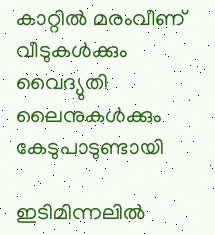കാറ്റിൽ മരംവീണ് വീടുകൾക്കും വൈദ്യുതി ലൈനുകൾക്കും കേടുപാടുണ്ടായി

ഇടിമിന്നലിൽ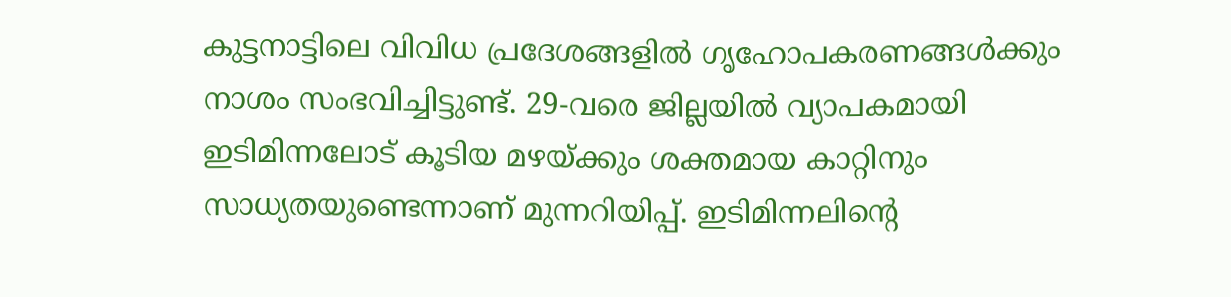കുട്ടനാട്ടിലെ വിവിധ പ്രദേശങ്ങളിൽ ഗൃഹോപകരണങ്ങൾക്കും നാശം സംഭവിച്ചിട്ടുണ്ട്. 29-വരെ ജില്ലയിൽ വ്യാപകമായി ഇടിമിന്നലോട് കൂടിയ മഴയ്ക്കും ശക്തമായ കാറ്റിനും സാധ്യതയുണ്ടെന്നാണ് മുന്നറിയിപ്പ്. ഇടിമിന്നലിന്റെ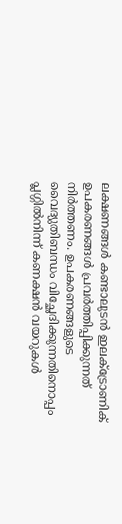ലക്ഷണങ്ങൾ കണ്ടാലുടൻ ഇലക്ട്രോണിക് ഉപകരണങ്ങൾ പ്രവർത്തിപ്പിക്കുന്നത് നിർത്തണം. ഉപകരണങ്ങളുടെ വൈദ്യുതിബന്ധം വിച്ഛേദിക്കുന്നതിനൊപ്പം പ്ലഗ്ഗിൽനിന്ന് കണക്ഷൻ വയറുകൾ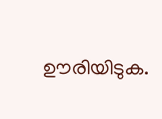ഊരിയിടുക.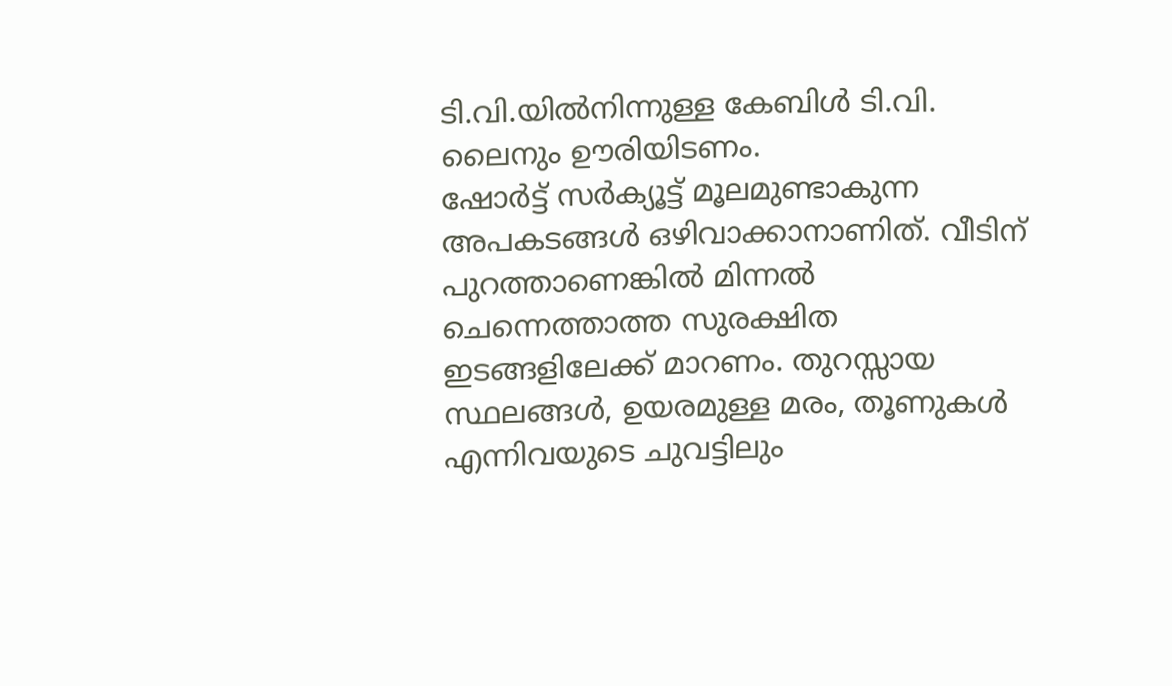ടി.വി.യിൽനിന്നുള്ള കേബിൾ ടി.വി. ലൈനും ഊരിയിടണം.
ഷോർട്ട് സർക്യൂട്ട് മൂലമുണ്ടാകുന്ന അപകടങ്ങൾ ഒഴിവാക്കാനാണിത്. വീടിന് പുറത്താണെങ്കിൽ മിന്നൽ ചെന്നെത്താത്ത സുരക്ഷിത ഇടങ്ങളിലേക്ക് മാറണം. തുറസ്സായ സ്ഥലങ്ങൾ, ഉയരമുള്ള മരം, തൂണുകൾ എന്നിവയുടെ ചുവട്ടിലും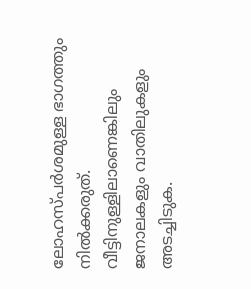ലോഹസ്പർശമുള്ള ഭാഗത്തും നിൽക്കരുത്. വീട്ടിനുള്ളിലാണെങ്കിലും ജനാലകളും വാതിലുകളും അടച്ചിടുക.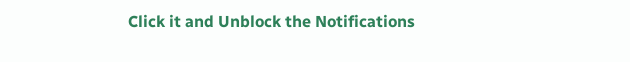Click it and Unblock the Notifications